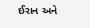ઈરાન અને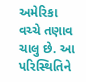અમેરિકા વચ્ચે તણાવ ચાલુ છે. આ પરિસ્થિતિને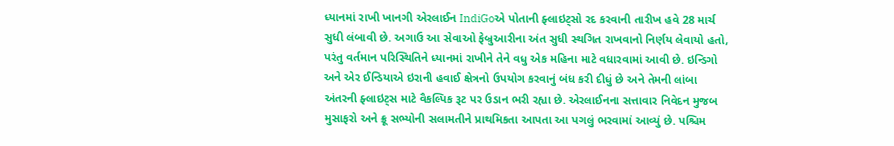ધ્યાનમાં રાખી ખાનગી એરલાઈન IndiGoએ પોતાની ફ્લાઇટ્સો રદ કરવાની તારીખ હવે 28 માર્ચ સુધી લંબાવી છે. અગાઉ આ સેવાઓ ફેબ્રુઆરીના અંત સુધી સ્થગિત રાખવાનો નિર્ણય લેવાયો હતો, પરંતુ વર્તમાન પરિસ્થિતિને ધ્યાનમાં રાખીને તેને વધુ એક મહિના માટે વધારવામાં આવી છે. ઇન્ડિગો અને એર ઈન્ડિયાએ ઇરાની હવાઈ ક્ષેત્રનો ઉપયોગ કરવાનું બંધ કરી દીધું છે અને તેમની લાંબા અંતરની ફ્લાઇટ્સ માટે વૈકલ્પિક રૂટ પર ઉડાન ભરી રહ્યા છે. એરલાઈનના સત્તાવાર નિવેદન મુજબ મુસાફરો અને ક્રૂ સભ્યોની સલામતીને પ્રાથમિકતા આપતા આ પગલું ભરવામાં આવ્યું છે. પશ્ચિમ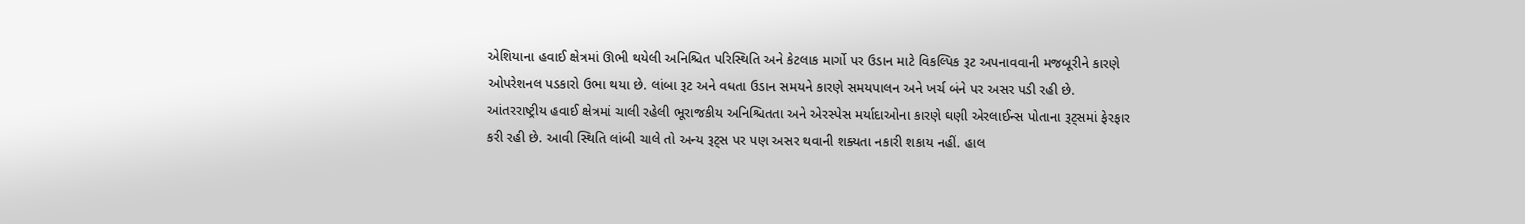એશિયાના હવાઈ ક્ષેત્રમાં ઊભી થયેલી અનિશ્ચિત પરિસ્થિતિ અને કેટલાક માર્ગો પર ઉડાન માટે વિકલ્પિક રૂટ અપનાવવાની મજબૂરીને કારણે ઓપરેશનલ પડકારો ઉભા થયા છે. લાંબા રૂટ અને વધતા ઉડાન સમયને કારણે સમયપાલન અને ખર્ચ બંને પર અસર પડી રહી છે. આંતરરાષ્ટ્રીય હવાઈ ક્ષેત્રમાં ચાલી રહેલી ભૂરાજકીય અનિશ્ચિતતા અને એરસ્પેસ મર્યાદાઓના કારણે ઘણી એરલાઈન્સ પોતાના રૂટ્સમાં ફેરફાર કરી રહી છે. આવી સ્થિતિ લાંબી ચાલે તો અન્ય રૂટ્સ પર પણ અસર થવાની શક્યતા નકારી શકાય નહીં. હાલ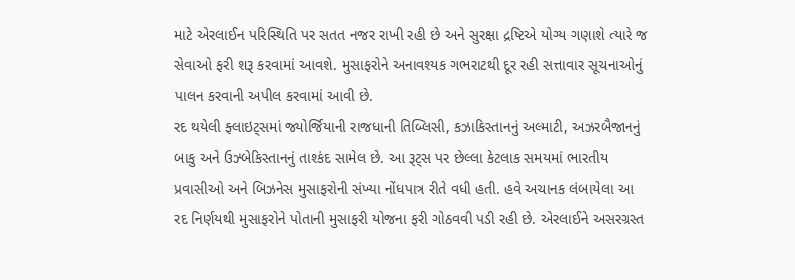માટે એરલાઈન પરિસ્થિતિ પર સતત નજર રાખી રહી છે અને સુરક્ષા દ્રષ્ટિએ યોગ્ય ગણાશે ત્યારે જ સેવાઓ ફરી શરૂ કરવામાં આવશે. મુસાફરોને અનાવશ્યક ગભરાટથી દૂર રહી સત્તાવાર સૂચનાઓનું પાલન કરવાની અપીલ કરવામાં આવી છે.
રદ થયેલી ફ્લાઇટ્સમાં જ્યોર્જિયાની રાજધાની તિબ્લિસી, કઝાકિસ્તાનનું અલ્માટી, અઝરબૈજાનનું બાકુ અને ઉઝ્બેકિસ્તાનનું તાશ્કંદ સામેલ છે. આ રૂટ્સ પર છેલ્લા કેટલાક સમયમાં ભારતીય પ્રવાસીઓ અને બિઝનેસ મુસાફરોની સંખ્યા નોંધપાત્ર રીતે વધી હતી. હવે અચાનક લંબાયેલા આ રદ નિર્ણયથી મુસાફરોને પોતાની મુસાફરી યોજના ફરી ગોઠવવી પડી રહી છે. એરલાઈને અસરગ્રસ્ત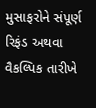મુસાફરોને સંપૂર્ણ રિફંડ અથવા વૈકલ્પિક તારીખે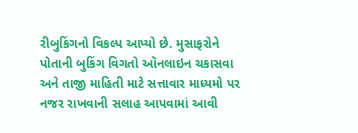રીબુકિંગનો વિકલ્પ આપ્યો છે. મુસાફરોને પોતાની બુકિંગ વિગતો ઑનલાઇન ચકાસવા અને તાજી માહિતી માટે સત્તાવાર માધ્યમો પર નજર રાખવાની સલાહ આપવામાં આવી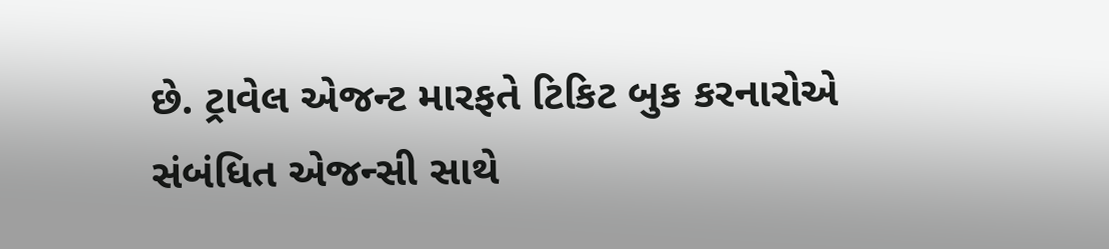છે. ટ્રાવેલ એજન્ટ મારફતે ટિકિટ બુક કરનારોએ સંબંધિત એજન્સી સાથે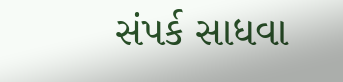સંપર્ક સાધવા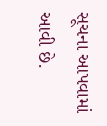સૂચના આપવામાં આવી છે.